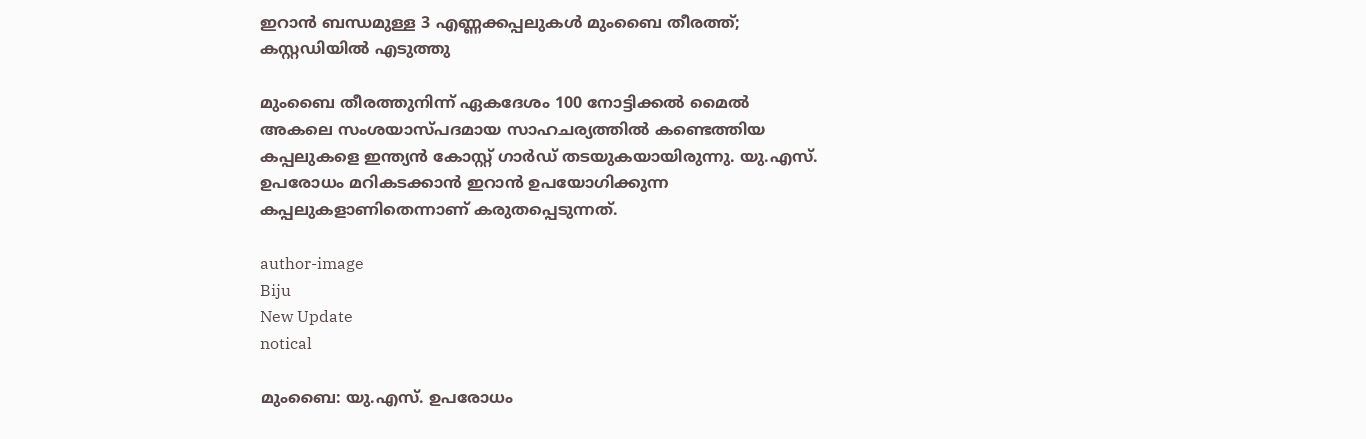ഇറാന്‍ ബന്ധമുള്ള 3 എണ്ണക്കപ്പലുകള്‍ മുംബൈ തീരത്ത്; കസ്റ്റഡിയില്‍ എടുത്തു

മുംബൈ തീരത്തുനിന്ന് ഏകദേശം 100 നോട്ടിക്കല്‍ മൈല്‍ അകലെ സംശയാസ്പദമായ സാഹചര്യത്തില്‍ കണ്ടെത്തിയ കപ്പലുകളെ ഇന്ത്യന്‍ കോസ്റ്റ് ഗാര്‍ഡ് തടയുകയായിരുന്നു. യു.എസ്. ഉപരോധം മറികടക്കാന്‍ ഇറാന്‍ ഉപയോഗിക്കുന്ന കപ്പലുകളാണിതെന്നാണ് കരുതപ്പെടുന്നത്.

author-image
Biju
New Update
notical

മുംബൈ: യു.എസ്. ഉപരോധം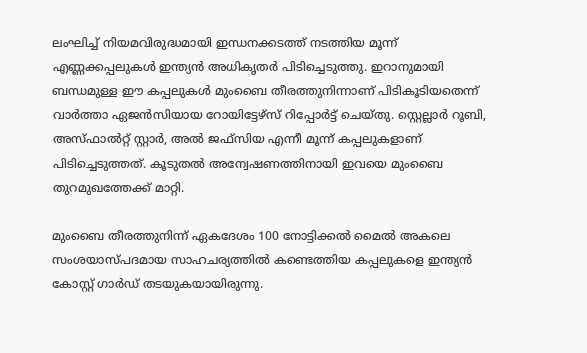ലംഘിച്ച് നിയമവിരുദ്ധമായി ഇന്ധനക്കടത്ത് നടത്തിയ മൂന്ന് എണ്ണക്കപ്പലുകള്‍ ഇന്ത്യന്‍ അധികൃതര്‍ പിടിച്ചെടുത്തു. ഇറാനുമായി ബന്ധമുള്ള ഈ കപ്പലുകള്‍ മുംബൈ തീരത്തുനിന്നാണ് പിടികൂടിയതെന്ന് വാര്‍ത്താ ഏജന്‍സിയായ റോയിട്ടേഴ്സ് റിപ്പോര്‍ട്ട് ചെയ്തു. സ്റ്റെല്ലാര്‍ റൂബി, അസ്ഫാല്‍റ്റ് സ്റ്റാര്‍, അല്‍ ജഫ്സിയ എന്നീ മൂന്ന് കപ്പലുകളാണ് പിടിച്ചെടുത്തത്. കൂടുതല്‍ അന്വേഷണത്തിനായി ഇവയെ മുംബൈ തുറമുഖത്തേക്ക് മാറ്റി.

മുംബൈ തീരത്തുനിന്ന് ഏകദേശം 100 നോട്ടിക്കല്‍ മൈല്‍ അകലെ സംശയാസ്പദമായ സാഹചര്യത്തില്‍ കണ്ടെത്തിയ കപ്പലുകളെ ഇന്ത്യന്‍ കോസ്റ്റ് ഗാര്‍ഡ് തടയുകയായിരുന്നു.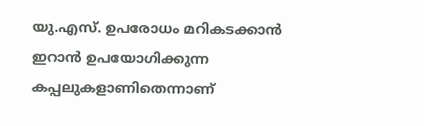യു.എസ്. ഉപരോധം മറികടക്കാന്‍ ഇറാന്‍ ഉപയോഗിക്കുന്ന കപ്പലുകളാണിതെന്നാണ്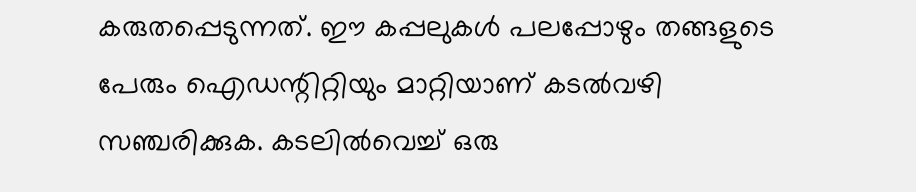കരുതപ്പെടുന്നത്. ഈ കപ്പലുകള്‍ പലപ്പോഴും തങ്ങളുടെ പേരും ഐഡന്റിറ്റിയും മാറ്റിയാണ് കടല്‍വഴി സഞ്ചരിക്കുക. കടലില്‍വെച്ച് ഒരു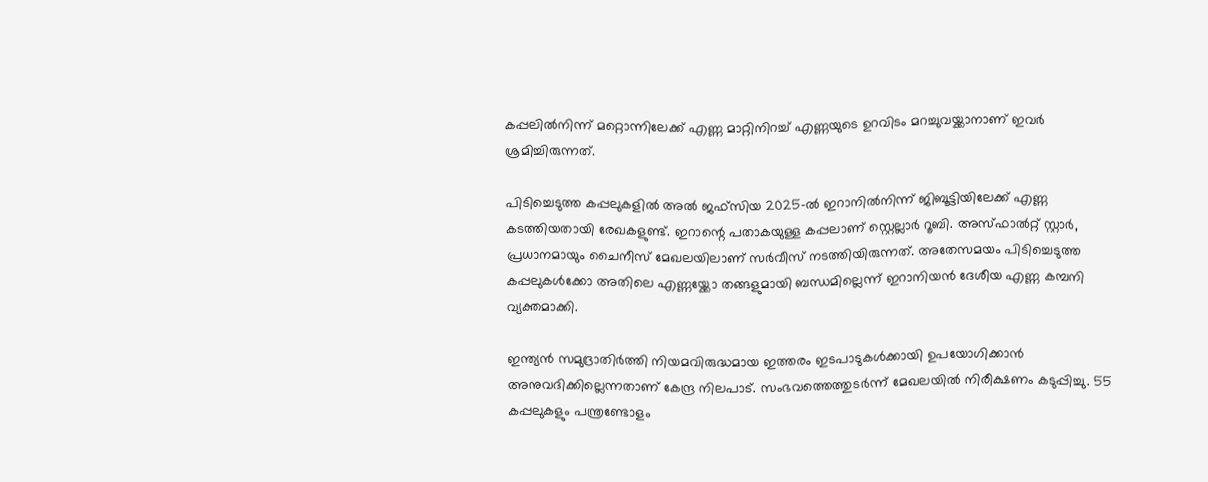കപ്പലില്‍നിന്ന് മറ്റൊന്നിലേക്ക് എണ്ണ മാറ്റിനിറച്ച് എണ്ണയുടെ ഉറവിടം മറച്ചുവയ്ക്കാനാണ് ഇവര്‍ ശ്രമിച്ചിരുന്നത്.

പിടിച്ചെടുത്ത കപ്പലുകളില്‍ അല്‍ ജഫ്സിയ 2025-ല്‍ ഇറാനില്‍നിന്ന് ജിബൂട്ടിയിലേക്ക് എണ്ണ കടത്തിയതായി രേഖകളുണ്ട്. ഇറാന്റെ പതാകയുള്ള കപ്പലാണ് സ്റ്റെല്ലാര്‍ റൂബി. അസ്ഫാല്‍റ്റ് സ്റ്റാര്‍, പ്രധാനമായും ചൈനീസ് മേഖലയിലാണ് സര്‍വീസ് നടത്തിയിരുന്നത്. അതേസമയം പിടിച്ചെടുത്ത കപ്പലുകള്‍ക്കോ അതിലെ എണ്ണയ്ക്കോ തങ്ങളുമായി ബന്ധമില്ലെന്ന് ഇറാനിയന്‍ ദേശീയ എണ്ണ കമ്പനി വ്യക്തമാക്കി.

ഇന്ത്യന്‍ സമുദ്രാതിര്‍ത്തി നിയമവിരുദ്ധമായ ഇത്തരം ഇടപാടുകള്‍ക്കായി ഉപയോഗിക്കാന്‍ അനുവദിക്കില്ലെന്നതാണ് കേന്ദ്ര നിലപാട്. സംഭവത്തെത്തുടര്‍ന്ന് മേഖലയില്‍ നിരീക്ഷണം കടുപ്പിച്ചു. 55 കപ്പലുകളും പന്ത്രണ്ടോളം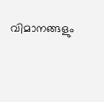വിമാനങ്ങളും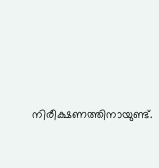നിരീക്ഷണത്തിനായുണ്ട്.